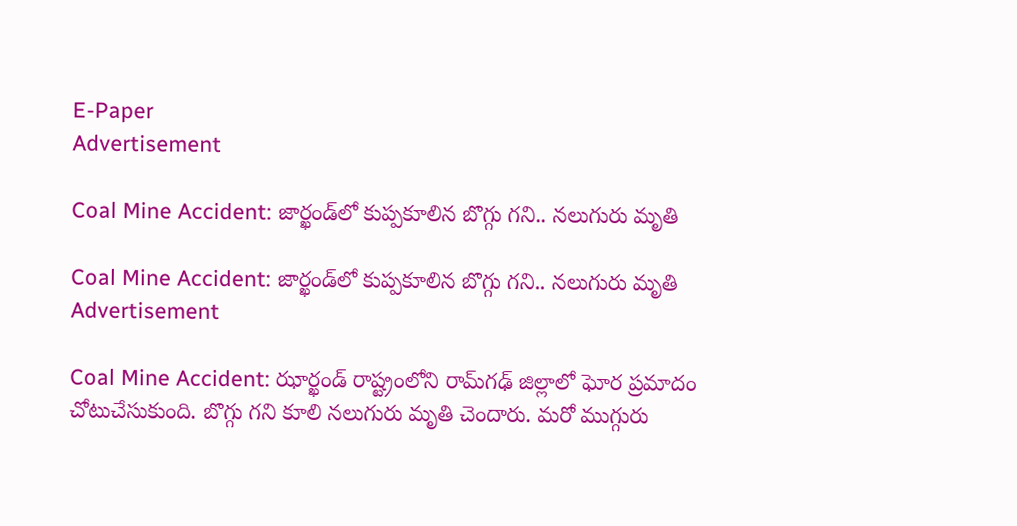E-Paper
Advertisement

Coal Mine Accident: జార్ఖండ్‌లో కుప్పకూలిన బొగ్గు గని.. నలుగురు మృతి

Coal Mine Accident: జార్ఖండ్‌లో కుప్పకూలిన బొగ్గు గని.. నలుగురు మృతి
Advertisement

Coal Mine Accident: ఝార్ఖండ్ రాష్ట్రంలోని రామ్‌గఢ్ జిల్లాలో ఘోర ప్రమాదం చోటుచేసుకుంది. బొగ్గు గని కూలి నలుగురు మృతి చెందారు. మరో ముగ్గురు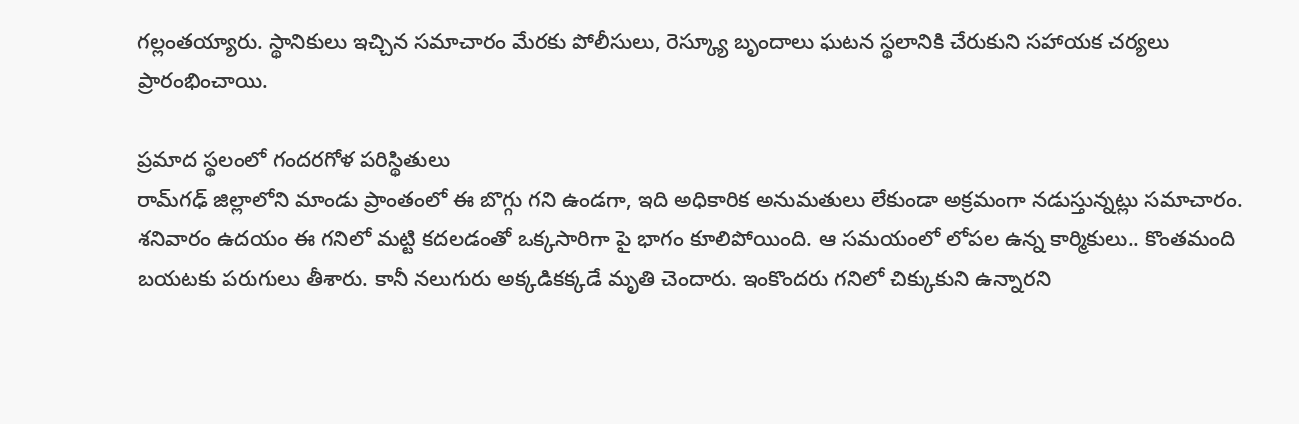గల్లంతయ్యారు. స్థానికులు ఇచ్చిన సమాచారం మేరకు పోలీసులు, రెస్క్యూ బృందాలు ఘటన స్థలానికి చేరుకుని సహాయక చర్యలు ప్రారంభించాయి.

ప్రమాద స్థలంలో గందరగోళ పరిస్థితులు
రామ్‌గఢ్ జిల్లాలోని మాండు ప్రాంతంలో ఈ బొగ్గు గని ఉండగా, ఇది అధికారిక అనుమతులు లేకుండా అక్రమంగా నడుస్తున్నట్లు సమాచారం. శనివారం ఉదయం ఈ గనిలో మట్టి కదలడంతో ఒక్కసారిగా పై భాగం కూలిపోయింది. ఆ సమయంలో లోపల ఉన్న కార్మికులు.. కొంతమంది బయటకు పరుగులు తీశారు. కానీ నలుగురు అక్కడికక్కడే మృతి చెందారు. ఇంకొందరు గనిలో చిక్కుకుని ఉన్నారని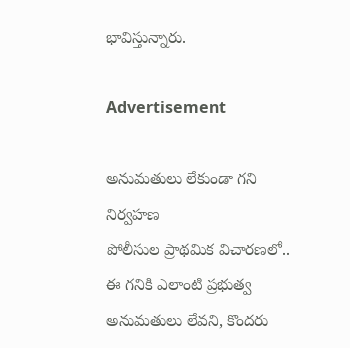భావిస్తున్నారు.

Advertisement

అనుమతులు లేకుండా గని నిర్వహణ
పోలీసుల ప్రాథమిక విచారణలో.. ఈ గనికి ఎలాంటి ప్రభుత్వ అనుమతులు లేవని, కొందరు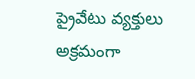ప్రైవేటు వ్యక్తులు అక్రమంగా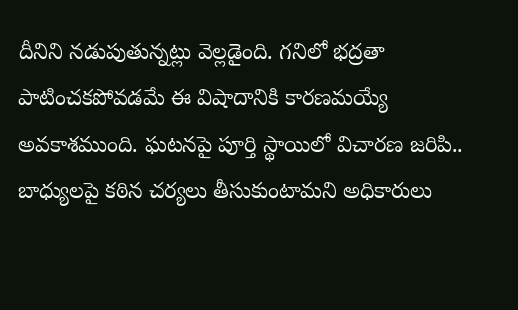దీనిని నడుపుతున్నట్లు వెల్లడైంది. గనిలో భద్రతా పాటించకపోవడమే ఈ విషాదానికి కారణమయ్యే అవకాశముంది. ఘటనపై పూర్తి స్థాయిలో విచారణ జరిపి.. బాధ్యులపై కఠిన చర్యలు తీసుకుంటామని అధికారులు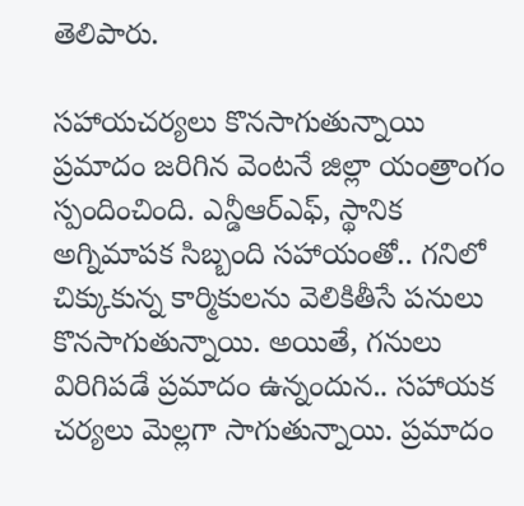తెలిపారు.

సహాయచర్యలు కొనసాగుతున్నాయి
ప్రమాదం జరిగిన వెంటనే జిల్లా యంత్రాంగం స్పందించింది. ఎన్డీఆర్ఎఫ్‌, స్థానిక అగ్నిమాపక సిబ్బంది సహాయంతో.. గనిలో చిక్కుకున్న కార్మికులను వెలికితీసే పనులు కొనసాగుతున్నాయి. అయితే, గనులు విరిగిపడే ప్రమాదం ఉన్నందున.. సహాయక చర్యలు మెల్లగా సాగుతున్నాయి. ప్రమాదం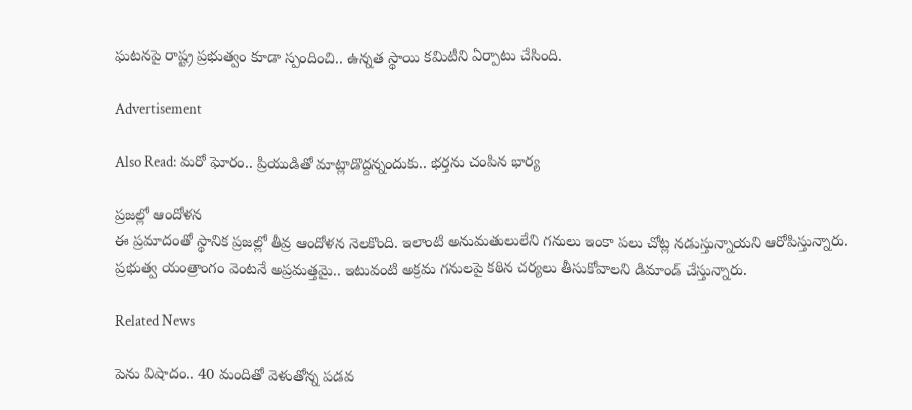ఘటనపై రాష్ట్ర ప్రభుత్వం కూడా స్పందించి.. ఉన్నత స్థాయి కమిటీని ఏర్పాటు చేసింది.

Advertisement

Also Read: మరో ఘోరం.. ప్రియుడితో మాట్లాడొద్దన్నందుకు.. భర్తను చంపిన భార్య

ప్రజల్లో ఆందోళన
ఈ ప్రమాదంతో స్థానిక ప్రజల్లో తీవ్ర ఆందోళన నెలకొంది. ఇలాంటి అనుమతులులేని గనులు ఇంకా పలు చోట్ల నడుస్తున్నాయని ఆరోపిస్తున్నారు. ప్రభుత్వ యంత్రాంగం వెంటనే అప్రమత్తమై.. ఇటువంటి అక్రమ గనులపై కఠిన చర్యలు తీసుకోవాలని డిమాండ్ చేస్తున్నారు.

Related News

పెను విషాదం.. 40 మందితో వెళుతోన్న ప‌డ‌వ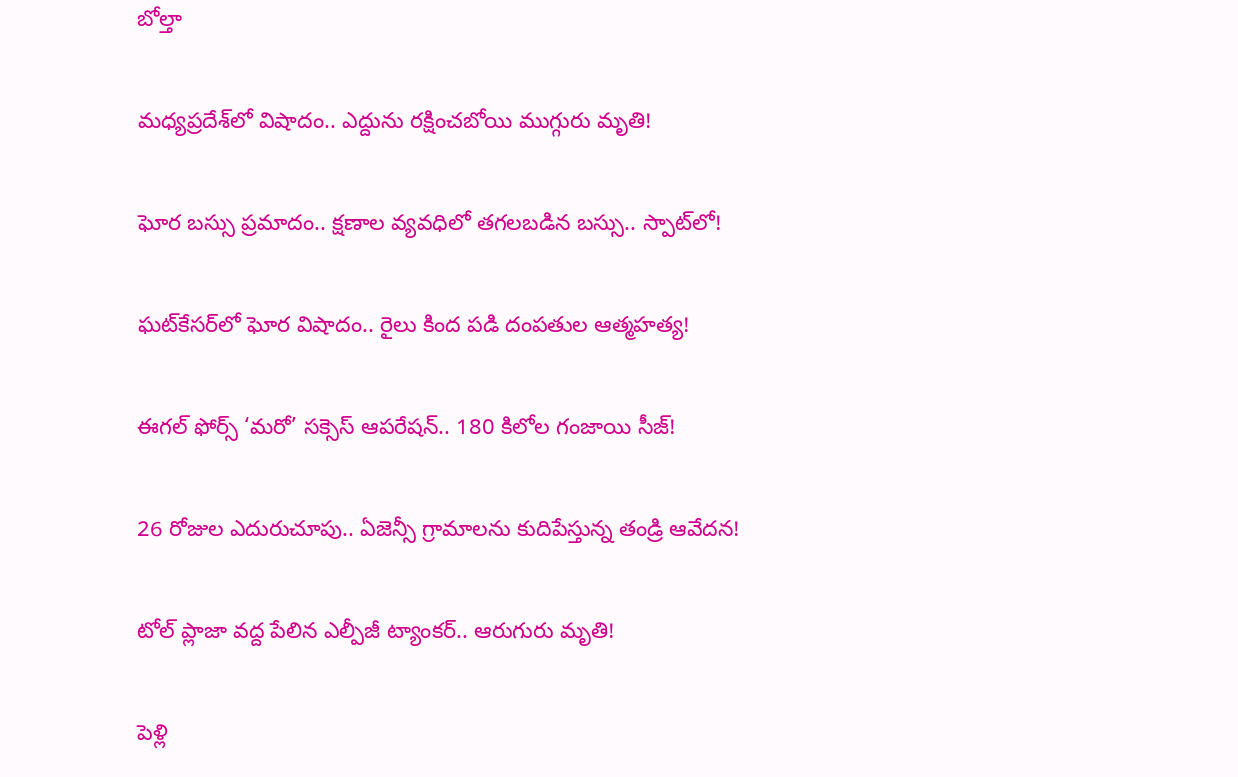బోల్తా

మధ్యప్రదేశ్‌లో విషాదం.. ఎద్దును రక్షించబోయి ముగ్గురు మృతి!

ఘోర బస్సు ప్రమాదం.. క్షణాల వ్యవధిలో తగలబడిన బస్సు.. స్పాట్‌లో!

ఘట్‌కేసర్‌లో ఘోర విషాదం.. రైలు కింద పడి దంపతుల ఆత్మహత్య!

ఈగల్ ఫోర్స్ ‘మరో’ సక్సెస్ ఆపరేషన్.. 180 కిలోల గంజాయి సీజ్!

26 రోజుల ఎదురుచూపు.. ఏజెన్సీ గ్రామాలను కుదిపేస్తున్న తండ్రి ఆవేదన!

టోల్ ప్లాజా వద్ద పేలిన ఎల్పీజీ ట్యాంకర్.. ఆరుగురు మృతి!

పెళ్లి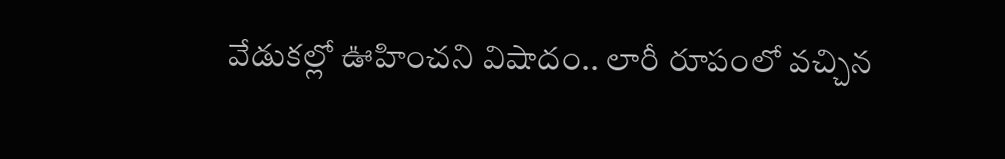వేడుకల్లో ఊహించని విషాదం.. లారీ రూపంలో వచ్చిన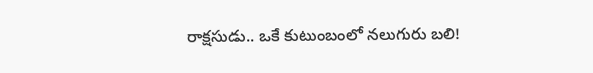రాక్షసుడు.. ఒకే కుటుంబంలో నలుగురు బలి!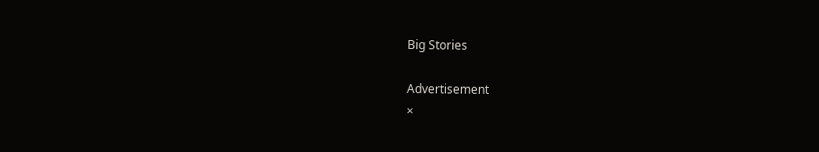Big Stories

Advertisement
×